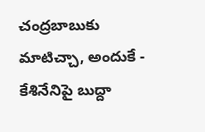చంద్రబాబుకు మాటిచ్చా, అందుకే - కేశినేనిపై బుద్దా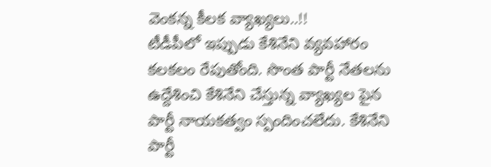వెంకన్న కీలక వ్యాఖ్యలు..!!
టీడీపీలో ఇప్పుడు కేశినేని వ్యవహారం కలకలం రేపుతోంది. సొంత పార్టీ నేతలను ఉద్దేశించి కేశినేని చేస్తున్న వ్యాఖ్యల పైన పార్టీ నాయకత్వం స్పందించలేదు. కేశినేని పార్టీ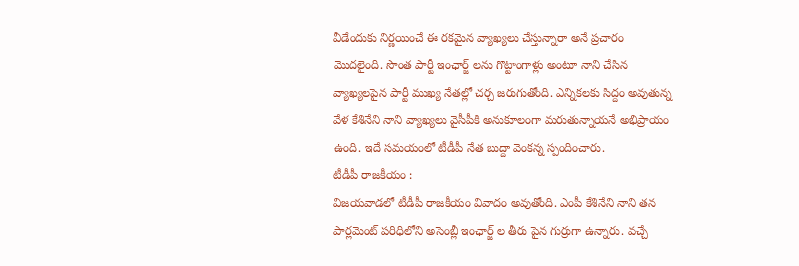వీడేందుకు నిర్ణయించే ఈ రకమైన వ్యాఖ్యలు చేస్తున్నారా అనే ప్రచారం మొదలైంది. సొంత పార్టీ ఇంఛార్జ్ లను గొట్టాంగాళ్లు అంటూ నాని చేసిన వ్యాఖ్యలపైన పార్టీ ముఖ్య నేతల్లో చర్చ జరుగుతోంది. ఎన్నికలకు సిద్దం అవుతున్న వేళ కేశినేని నాని వ్యాఖ్యలు వైసీపీకి అనుకూలంగా మరుతున్నాయనే అభిప్రాయం ఉంది. ఇదే సమయంలో టీడీపీ నేత బుద్దా వెంకన్న స్పందించారు.
టీడీపీ రాజకీయం :
విజయవాడలో టీడీపీ రాజకీయం వివాదం అవుతోంది. ఎంపీ కేశినేని నాని తన పార్లమెంట్ పరిధిలోని అసెంబ్లీ ఇంఛార్జ్ ల తీరు పైన గుర్రుగా ఉన్నారు. వచ్చే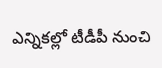ఎన్నికల్లో టీడీపీ నుంచి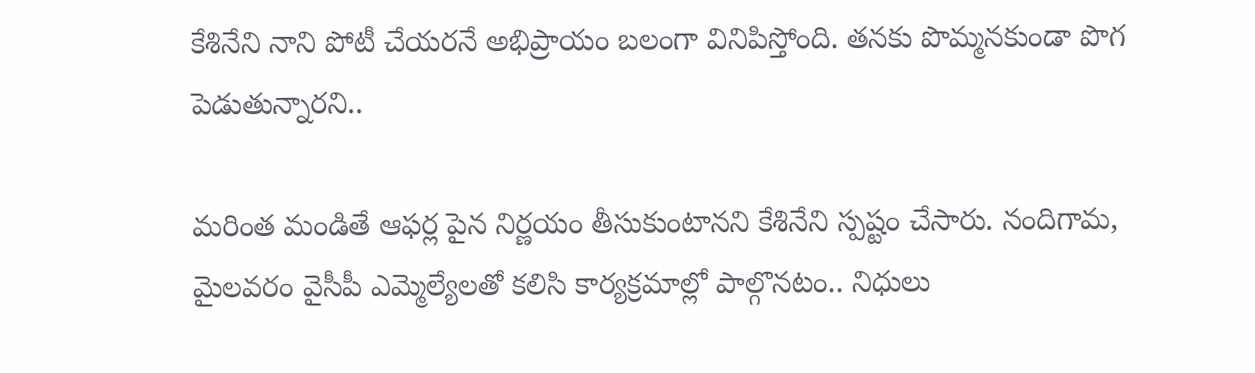కేశినేని నాని పోటీ చేయరనే అభిప్రాయం బలంగా వినిపిస్తోంది. తనకు పొమ్మనకుండా పొగ పెడుతున్నారని..

మరింత మండితే ఆఫర్ల పైన నిర్ణయం తీసుకుంటానని కేశినేని స్పష్టం చేసారు. నందిగామ, మైలవరం వైసీపీ ఎమ్మెల్యేలతో కలిసి కార్యక్రమాల్లో పాల్గొనటం.. నిధులు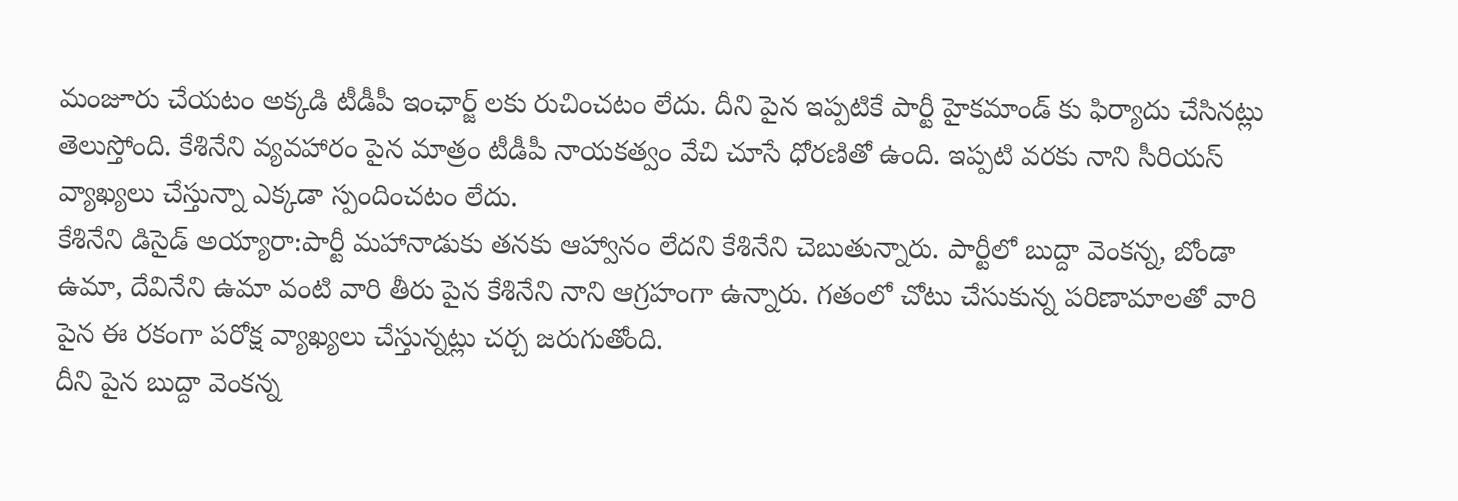మంజూరు చేయటం అక్కడి టీడీపీ ఇంఛార్జ్ లకు రుచించటం లేదు. దీని పైన ఇప్పటికే పార్టీ హైకమాండ్ కు ఫిర్యాదు చేసినట్లు తెలుస్తోంది. కేశినేని వ్యవహారం పైన మాత్రం టీడీపీ నాయకత్వం వేచి చూసే ధోరణితో ఉంది. ఇప్పటి వరకు నాని సీరియస్ వ్యాఖ్యలు చేస్తున్నా ఎక్కడా స్పందించటం లేదు.
కేశినేని డిసైడ్ అయ్యారా:పార్టీ మహానాడుకు తనకు ఆహ్వానం లేదని కేశినేని చెబుతున్నారు. పార్టీలో బుద్దా వెంకన్న, బోండా ఉమా, దేవినేని ఉమా వంటి వారి తీరు పైన కేశినేని నాని ఆగ్రహంగా ఉన్నారు. గతంలో చోటు చేసుకున్న పరిణామాలతో వారి పైన ఈ రకంగా పరోక్ష వ్యాఖ్యలు చేస్తున్నట్లు చర్చ జరుగుతోంది.
దీని పైన బుద్దా వెంకన్న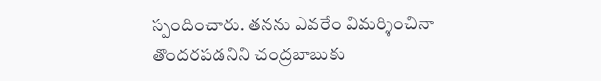స్పందించారు. తనను ఎవరేం విమర్శించినా తొందరపడనిని చంద్రబాబుకు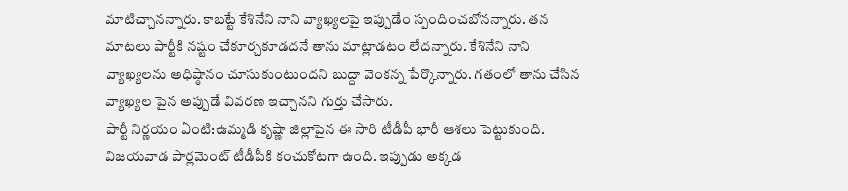మాటిచ్చానన్నారు. కాబట్టే కేశినేని నాని వ్యాఖ్యలపై ఇప్పుడేం స్పందించబోనన్నారు. తన మాటలు పార్టీకి నష్టం చేకూర్చకూడదనే తాను మాట్లాడటం లేదన్నారు. కేశినేని నాని వ్యాఖ్యలను అధిష్ఠానం చూసుకుంటుందని బుద్దా వెంకన్న పేర్కొన్నారు. గతంలో తాను చేసిన వ్యాఖ్యల పైన అప్పుడే వివరణ ఇచ్చానని గుర్తు చేసారు.
పార్టీ నిర్ణయం ఏంటి:ఉమ్మడి కృష్ణా జిల్లాపైన ఈ సారి టీడీపీ భారీ ఆశలు పెట్టుకుంది. విజయవాడ పార్లమెంట్ టీడీపీకి కంచుకోటగా ఉంది. ఇప్పుడు అక్కడ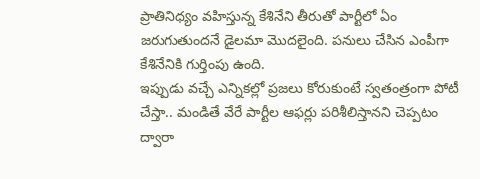ప్రాతినిధ్యం వహిస్తున్న కేశినేని తీరుతో పార్టీలో ఏం జరుగుతుందనే డైలమా మొదలైంది. పనులు చేసిన ఎంపీగా కేశినేనికి గుర్తింపు ఉంది.
ఇప్పుడు వచ్చే ఎన్నికల్లో ప్రజలు కోరుకుంటే స్వతంత్రంగా పోటీ చేస్తా.. మండితే వేరే పార్టీల ఆఫర్లు పరిశీలిస్తానని చెప్పటం ద్వారా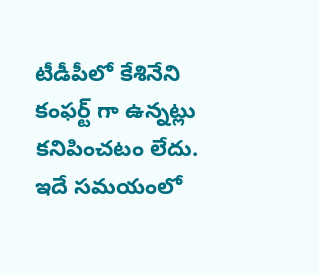టీడీపీలో కేశినేని కంఫర్ట్ గా ఉన్నట్లు కనిపించటం లేదు. ఇదే సమయంలో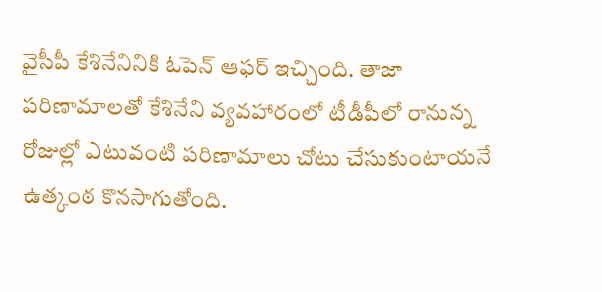వైసీపీ కేశినేనినికి ఓపెన్ ఆఫర్ ఇచ్చింది. తాజా పరిణామాలతో కేశినేని వ్యవహారంలో టీడీపీలో రానున్న రోజుల్లో ఎటువంటి పరిణామాలు చోటు చేసుకుంటాయనే ఉత్కంఠ కొనసాగుతోంది.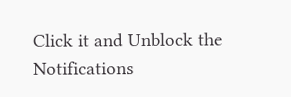Click it and Unblock the Notifications